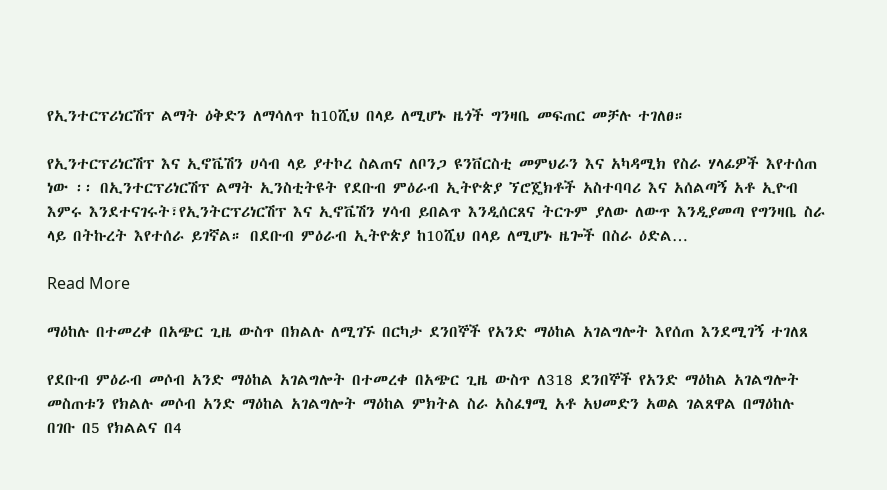የኢንተርፕሪነርሽፕ ልማት ዕቅድን ለማሳለጥ ከ10ሺህ በላይ ለሚሆኑ ዜጎች ግንዛቤ መፍጠር መቻሉ ተገለፀ።

የኢንተርፕሪነርሽፕ እና ኢኖቬሽን ሀሳብ ላይ ያተኮረ ስልጠና ለቦንጋ ዩንቨርስቲ መምህራን እና አካዳሚክ የስራ ሃላፊዎች እየተሰጠ ነው ፡፡ በኢንተርፕሪነርሽፕ ልማት ኢንስቲትዩት የደቡብ ምዕራብ ኢትዮጵያ ኘሮጄክቶች አስተባባሪ እና አሰልጣኝ አቶ ኢዮብ እምሩ እንደተናገሩት፣የኢንትርፕሪነርሽፕ እና ኢኖቬሽን ሃሳብ ይበልጥ እንዲሰርጸና ትርጉም ያለው ለውጥ እንዲያመጣ የግንዛቤ ስራ ላይ በትኩረት እየተሰራ ይገኛል። በደቡብ ምዕራብ ኢትዮጵያ ከ10ሺህ በላይ ለሚሆኑ ዜጐች በስራ ዕድል…

Read More

ማዕከሉ በተመረቀ በአጭር ጊዜ ውስጥ በክልሉ ለሚገኙ በርካታ ደንበኞች የአንድ ማዕከል አገልግሎት እየሰጠ እንደሚገኝ ተገለጸ

የደቡብ ምዕራብ መሶብ አንድ ማዕከል አገልግሎት በተመረቀ በአጭር ጊዜ ውስጥ ለ318 ደንበኞች የአንድ ማዕከል አገልግሎት መስጠቱን የክልሉ መሶብ አንድ ማዕከል አገልግሎት ማዕከል ምክትል ስራ አስፈፃሚ አቶ አህመድን አወል ገልጸዋል በማዕከሉ በገቡ በ5 የክልልና በ4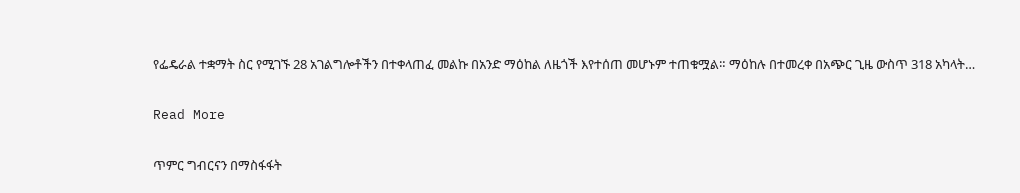የፌዴራል ተቋማት ስር የሚገኙ 28 አገልግሎቶችን በተቀላጠፈ መልኩ በአንድ ማዕከል ለዜጎች እየተሰጠ መሆኑም ተጠቁሟል። ማዕከሉ በተመረቀ በአጭር ጊዜ ውስጥ 318 አካላት…

Read More

ጥምር ግብርናን በማስፋፋት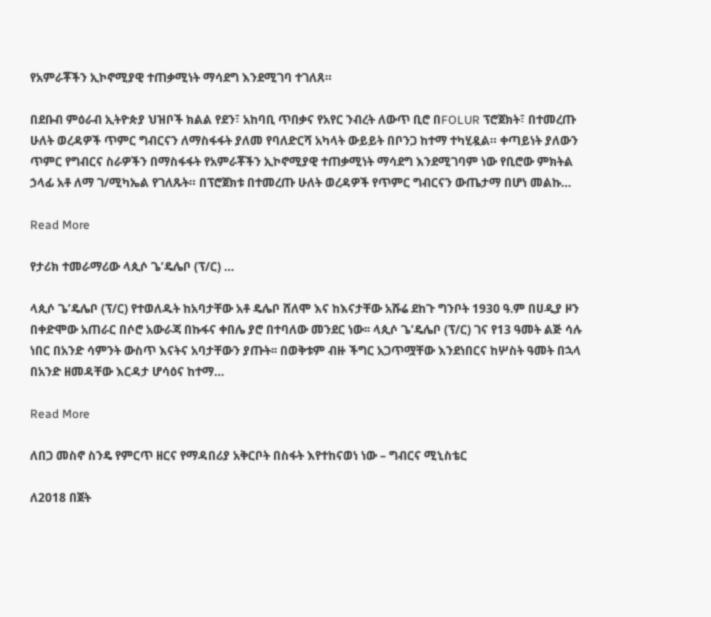የአምራቾችን ኢኮኖሚያዊ ተጠቃሚነት ማሳደግ እንደሚገባ ተገለጸ።

በደቡብ ምዕራብ ኢትዮጵያ ህዝቦች ክልል የደን፣ አከባቢ ጥበቃና የአየር ንብረት ለውጥ ቢሮ በFOLUR ፕሮጀክት፣ በተመረጡ ሁለት ወረዳዎች ጥምር ግብርናን ለማስፋፋት ያለመ የባለድርሻ አካላት ውይይት በቦንጋ ከተማ ተካሂዷል። ቀጣይነት ያለውን ጥምር የግብርና ስራዎችን በማስፋፋት የአምራቾችን ኢኮኖሚያዊ ተጠቃሚነት ማሳደግ እንደሚገባም ነው የቢሮው ምክትል ኃላፊ አቶ ለማ ገ/ሚካኤል የገለጹት። በፕሮጀክቱ በተመረጡ ሁለት ወረዳዎች የጥምር ግብርናን ውጤታማ በሆነ መልኩ…

Read More

የታሪክ ተመራማሪው ላጲሶ ጌ’ዴሌቦ (ፕ/ር) …

ላጲሶ ጌ’ዴሌቦ (ፕ/ር) የተወለዱት ከአባታቸው አቶ ዴሌቦ ሸለሞ እና ከእናታቸው አሹሬ ደከጉ ግንቦት 1930 ዓ.ም በሀዲያ ዞን በቀድሞው አጠራር በሶሮ አውራጃ በኩፋና ቀበሌ ያሮ በተባለው መንደር ነው፡፡ ላጲሶ ጌ’ዴሌቦ (ፕ/ር) ገና የ13 ዓመት ልጅ ሳሉ ነበር በአንድ ሳምንት ውስጥ እናትና አባታቸውን ያጡት፡፡ በወቅቱም ብዙ ችግር አጋጥሟቸው እንደነበርና ከሦስት ዓመት በኋላ በአንድ ዘመዳቸው እርዳታ ሆሳዕና ከተማ…

Read More

ለበጋ መስኖ ስንዴ የምርጥ ዘርና የማዳበሪያ አቅርቦት በስፋት እየተከናወነ ነው – ግብርና ሚኒስቴር

ለ2018 በጀት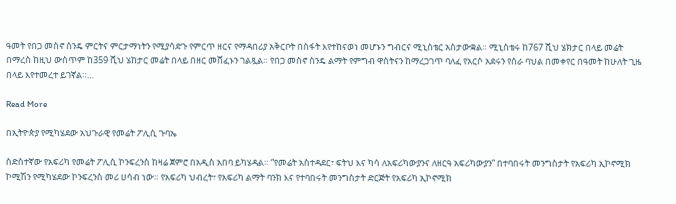ዓመት የበጋ መስኖ ስንዴ ምርትና ምርታማነትን የሚያሳድጉ የምርጥ ዘርና የማዳበሪያ አቅርቦት በስፋት እየተከናወነ መሆኑን ግብርና ሚኒስቴር አስታውቋል። ሚኒስቴሩ ከ767 ሺህ ሄክታር በላይ መሬት በማረስ ከዚህ ውስጥም ከ359 ሺህ ሄከታር መሬት በላይ በዘር መሸፈኑን ገልጿል። የበጋ መስኖ ስንዴ ልማት የምግብ ዋስትናን ከማረጋገጥ ባለፈ የአርሶ አደሩን የስራ ባህል በመቀየር በዓመት ከሁለት ጊዜ በላይ እየተመረተ ይገኛል።…

Read More

በኢትዮጵያ የሚካሄደው አህጉራዊ የመሬት ፖሊሲ ጉባኤ

ስድስተኛው የአፍሪካ የመሬት ፖሊሲ ኮንፍረንስ ከዛሬ ጀምሮ በአዲስ አበባ ይካሄዳል። “የመሬት አስተዳደር፣ ፍትህ እና ካሳ ለአፍሪካውያንና ለዘርዓ አፍሪካውያን” በተባበሩት መንግስታት የአፍሪካ ኢኮኖሚክ ኮሚሽን የሚካሄደው ኮንፍረንስ መሪ ሀሳብ ነው። የአፍሪካ ህብረት፣ የአፍሪካ ልማት ባንክ እና የተባበሩት መንግስታት ድርጅት የአፍሪካ ኢኮኖሚክ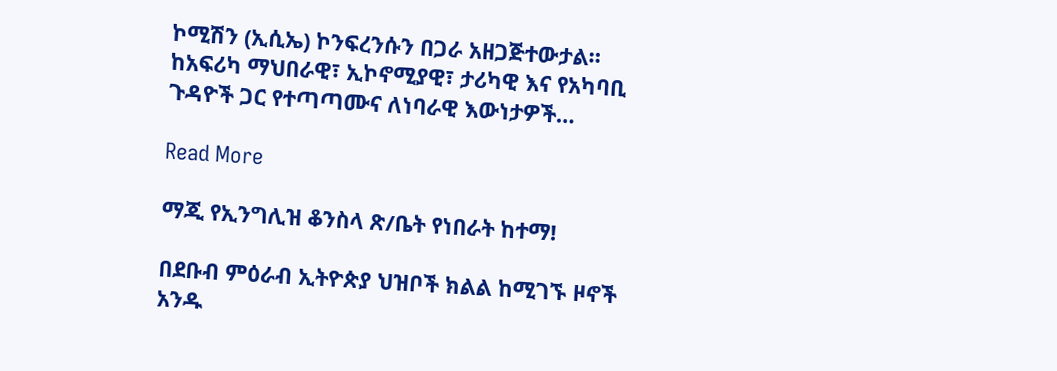ኮሚሽን (ኢሲኤ) ኮንፍረንሱን በጋራ አዘጋጅተውታል። ከአፍሪካ ማህበራዊ፣ ኢኮኖሚያዊ፣ ታሪካዊ እና የአካባቢ ጉዳዮች ጋር የተጣጣሙና ለነባራዊ እውነታዎች…

Read More

ማጂ የኢንግሊዝ ቆንስላ ጽ/ቤት የነበራት ከተማ!

በደቡብ ምዕራብ ኢትዮጵያ ህዝቦች ክልል ከሚገኙ ዞኖች አንዱ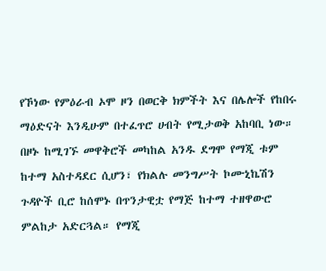የኾነው የምዕራብ ኦሞ ዞን በወርቅ ክምችት እና በሌሎች የከበሩ ማዕድናት እንዲሁም በተፈጥሮ ሀብት የሚታወቅ አከባቢ ነው። በዞኑ ከሚገኙ መዋቅሮች መካከል አንዱ ደግሞ የማጂ ቱም ከተማ አስተዳደር ሲሆን፣ የክልሉ መንግሥት ኮሙኒኬሽን ጉዳዮች ቢሮ ከሰሞኑ በጥንታዊቷ የማጅ ከተማ ተዘዋውሮ ምልከታ አድርጓል። የማጂ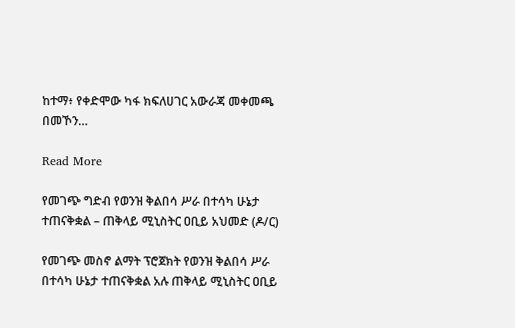ከተማ፥ የቀድሞው ካፋ ክፍለሀገር አውራጃ መቀመጫ በመኾን…

Read More

የመገጭ ግድብ የወንዝ ቅልበሳ ሥራ በተሳካ ሁኔታ ተጠናቅቋል – ጠቅላይ ሚኒስትር ዐቢይ አህመድ (ዶ/ር)

የመገጭ መስኖ ልማት ፕሮጀክት የወንዝ ቅልበሳ ሥራ በተሳካ ሁኔታ ተጠናቅቋል አሉ ጠቅላይ ሚኒስትር ዐቢይ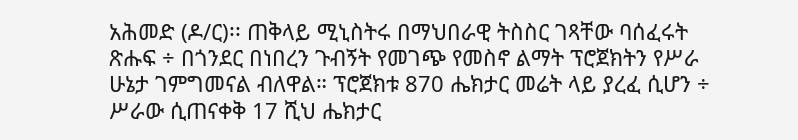አሕመድ (ዶ/ር)፡፡ ጠቅላይ ሚኒስትሩ በማህበራዊ ትስስር ገጻቸው ባሰፈሩት ጽሑፍ ÷ በጎንደር በነበረን ጉብኝት የመገጭ የመስኖ ልማት ፕሮጀክትን የሥራ ሁኔታ ገምግመናል ብለዋል። ፕሮጀክቱ 870 ሔክታር መሬት ላይ ያረፈ ሲሆን ÷ ሥራው ሲጠናቀቅ 17 ሺህ ሔክታር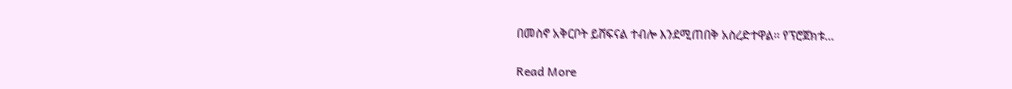በመስኖ አቅርቦት ይሸፍናል ተብሎ እንደሚጠበቅ አስረድተዋል፡፡ የፕሮጀክቱ…

Read More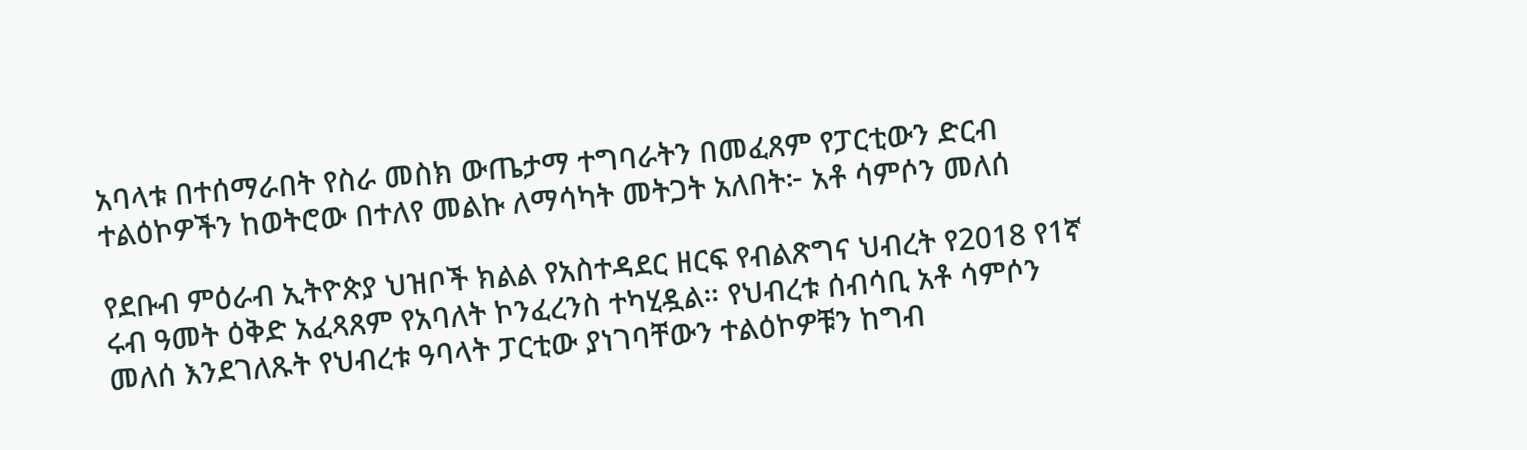አባላቱ በተሰማራበት የስራ መስክ ውጤታማ ተግባራትን በመፈጸም የፓርቲውን ድርብ ተልዕኮዎችን ከወትሮው በተለየ መልኩ ለማሳካት መትጋት አለበት፦ አቶ ሳምሶን መለሰ

የደቡብ ምዕራብ ኢትዮጵያ ህዝቦች ክልል የአስተዳደር ዘርፍ የብልጽግና ህብረት የ2018 የ1ኛ ሩብ ዓመት ዕቅድ አፈጻጸም የአባለት ኮንፈረንስ ተካሂዷል። የህብረቱ ሰብሳቢ አቶ ሳምሶን መለሰ እንደገለጹት የህብረቱ ዓባላት ፓርቲው ያነገባቸውን ተልዕኮዎቹን ከግብ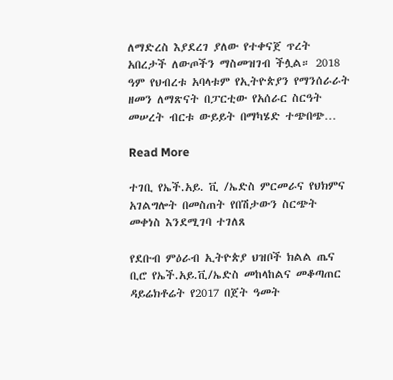ለማድረስ እያደረገ ያለው የተቀናጀ ጥረት አበረታች ለውጦችን ማስመዝገብ ችሏል። 2018 ዓም የህብረቱ አባላቱም የኢትዮጵያን የማንሰራራት ዘመን ለማጽናት በፓርቲው የአሰራር ስርዓት መሠረት ብርቱ ውይይት በማካሄድ ተጭበጭ…

Read More

ተገቢ የኤች.አይ. ቪ /ኤድስ ምርመራና የህክምና አገልግሎት በመስጠት የበሽታውን ስርጭት መቀነስ እንደሚገባ ተገለጸ

የደቡብ ምዕራብ ኢትዮጵያ ህዝቦች ክልል ጤና ቢሮ የኤች.አይ.ቪ/ኤድስ መከላከልና መቆጣጠር ዳይሬክቶሬት የ2017 በጀት ዓመት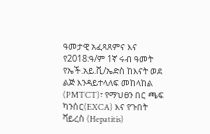ዓመታዊ አፈጻጸምና እና የ2018:ዓ/ም 1ኛ ሩብ ዓመት የኤች.አይ.ቪ/ኤድስ ከእናት ወደ ልጅ እንዳይተላለፍ መከላከል (PMTCT)፣ የማህፀን በር ጫፍ ካንሰር(EXCA) እና የጉበት ቫይረስ (Hepatitis)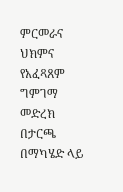ምርመራና ህክምና የአፈጻጸም ግምገማ መድረክ በታርጫ በማካሄድ ላይ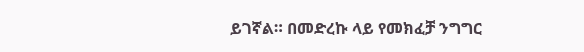ይገኛል። በመድረኩ ላይ የመክፈቻ ንግግር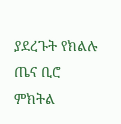ያደረጉት የክልሉ ጤና ቢሮ ምክትል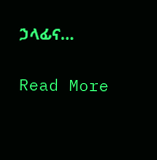ኃላፊና…

Read More